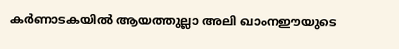കര്‍ണാടകയില്‍ ആയത്തുല്ലാ അലി ഖാംനഈയുടെ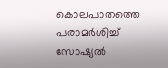കൊലപാതത്തെ പരാമര്‍ശിച്ച് സോഷ്യല്‍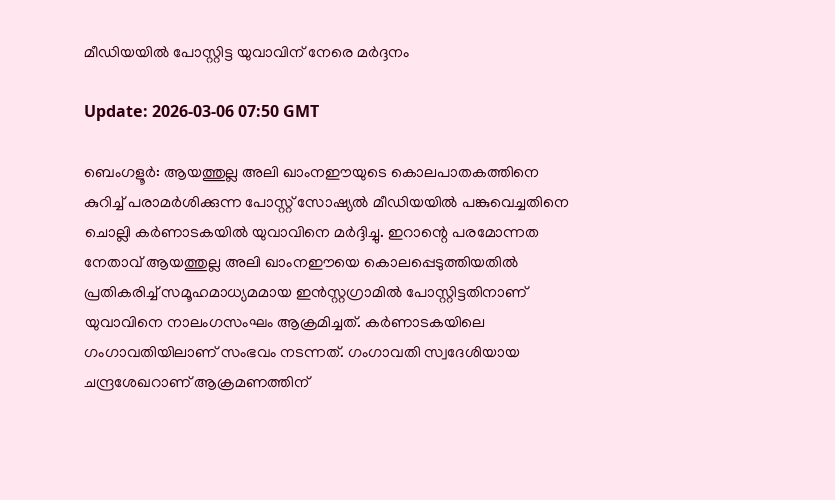മീഡിയയില്‍ പോസ്റ്റിട്ട യുവാവിന് നേരെ മര്‍ദ്ദനം

Update: 2026-03-06 07:50 GMT

ബെംഗളൂര്‍: ആയത്തുല്ല അലി ഖാംനഈയുടെ കൊലപാതകത്തിനെ കുറിച്ച് പരാമര്‍ശിക്കുന്ന പോസ്റ്റ് സോഷ്യല്‍ മീഡിയയില്‍ പങ്കുവെച്ചതിനെ ചൊല്ലി കര്‍ണാടകയില്‍ യുവാവിനെ മര്‍ദ്ദിച്ചു. ഇറാന്റെ പരമോന്നത നേതാവ് ആയത്തുല്ല അലി ഖാംനഈയെ കൊലപ്പെടുത്തിയതില്‍ പ്രതികരിച്ച് സമൂഹമാധ്യമമായ ഇന്‍സ്റ്റഗ്രാമില്‍ പോസ്റ്റിട്ടതിനാണ് യുവാവിനെ നാലംഗസംഘം ആക്രമിച്ചത്. കര്‍ണാടകയിലെ ഗംഗാവതിയിലാണ് സംഭവം നടന്നത്. ഗംഗാവതി സ്വദേശിയായ ചന്ദ്രശേഖറാണ് ആക്രമണത്തിന്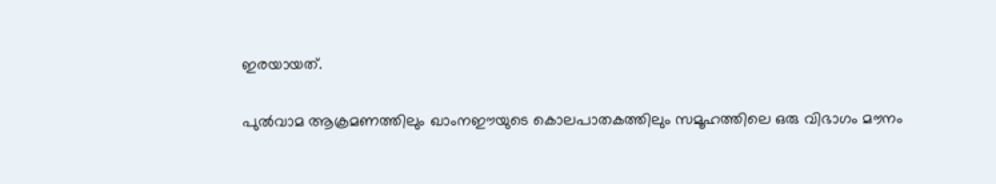ഇരയായത്.

പുല്‍വാമ ആക്രമണത്തിലും ഖാംനഈയുടെ കൊലപാതകത്തിലും സമൂഹത്തിലെ ഒരു വിഭാഗം മൗനം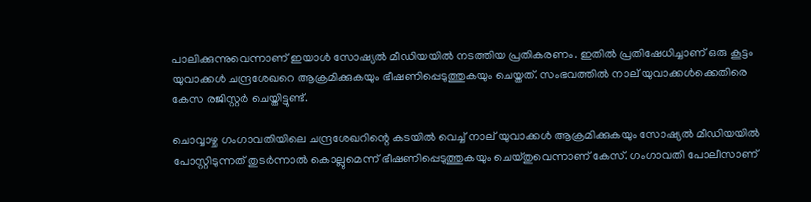പാലിക്കുന്നുവെന്നാണ് ഇയാള്‍ സോഷ്യല്‍ മീഡിയയില്‍ നടത്തിയ പ്രതികരണം. ഇതില്‍ പ്രതിഷേധിച്ചാണ് ഒരു കൂട്ടം യുവാക്കള്‍ ചന്ദ്രശേഖറെ ആക്രമിക്കുകയും ഭീഷണിപ്പെടുത്തുകയും ചെയ്തത്. സംഭവത്തില്‍ നാല് യുവാക്കള്‍ക്കെതിരെ കേസ രജിസ്റ്റര്‍ ചെയ്തിട്ടുണ്ട്.

ചൊവ്വാഴ്ച ഗംഗാവതിയിലെ ചന്ദ്രശേഖറിന്റെ കടയില്‍ വെച്ച് നാല് യുവാക്കള്‍ ആക്രമിക്കുകയും സോഷ്യല്‍ മീഡിയയില്‍ പോസ്റ്റിടുന്നത് തുടര്‍ന്നാല്‍ കൊല്ലുമെന്ന് ഭീഷണിപ്പെടുത്തുകയും ചെയ്തുവെന്നാണ് കേസ്. ഗംഗാവതി പോലീസാണ്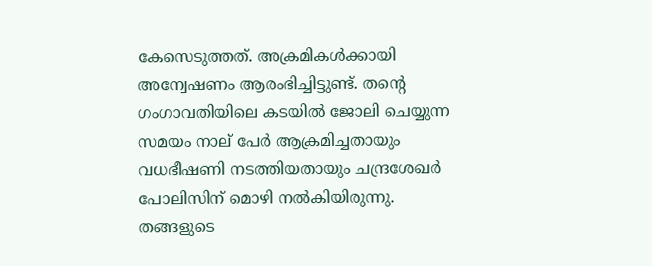കേസെടുത്തത്. അക്രമികള്‍ക്കായി അന്വേഷണം ആരംഭിച്ചിട്ടുണ്ട്. തന്റെ ഗംഗാവതിയിലെ കടയില്‍ ജോലി ചെയ്യുന്ന സമയം നാല് പേര്‍ ആക്രമിച്ചതായും വധഭീഷണി നടത്തിയതായും ചന്ദ്രശേഖര്‍ പോലിസിന് മൊഴി നല്‍കിയിരുന്നു. തങ്ങളുടെ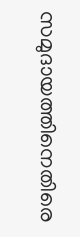സമുദായത്തിനെതിരെ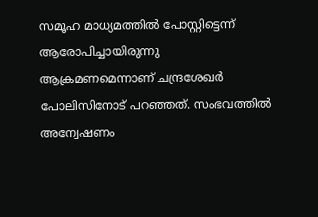സമൂഹ മാധ്യമത്തില്‍ പോസ്റ്റിട്ടെന്ന് ആരോപിച്ചായിരുന്നു ആക്രമണമെന്നാണ് ചന്ദ്രശേഖര്‍ പോലിസിനോട് പറഞ്ഞത്. സംഭവത്തില്‍ അന്വേഷണം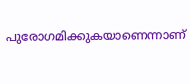പുരോഗമിക്കുകയാണെന്നാണ്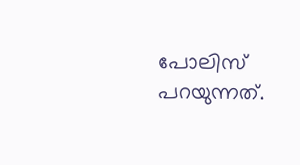പോലിസ് പറയുന്നത്.